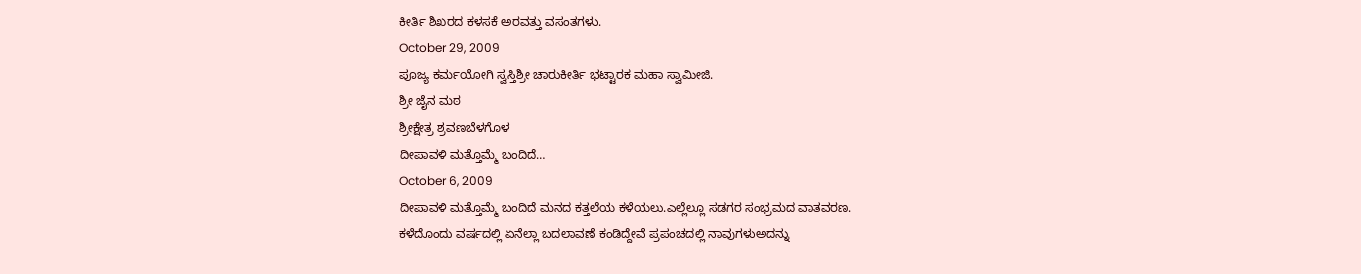ಕೀರ್ತಿ ಶಿಖರದ ಕಳಸಕೆ ಅರವತ್ತು ವಸಂತಗಳು.
October 29, 2009
ಪೂಜ್ಯ ಕರ್ಮಯೋಗಿ ಸ್ವಸ್ತಿಶ್ರೀ ಚಾರುಕೀರ್ತಿ ಭಟ್ಟಾರಕ ಮಹಾ ಸ್ವಾಮೀಜಿ.
ಶ್ರೀ ಜೈನ ಮಠ
ಶ್ರೀಕ್ಷೇತ್ರ ಶ್ರವಣಬೆಳಗೊಳ
ದೀಪಾವಳಿ ಮತ್ತೊಮ್ಮೆ ಬಂದಿದೆ…
October 6, 2009
ದೀಪಾವಳಿ ಮತ್ತೊಮ್ಮೆ ಬಂದಿದೆ ಮನದ ಕತ್ತಲೆಯ ಕಳೆಯಲು.ಎಲ್ಲೆಲ್ಲೂ ಸಡಗರ ಸಂಭ್ರಮದ ವಾತವರಣ.
ಕಳೆದೊಂದು ವರ್ಷದಲ್ಲಿ ಏನೆಲ್ಲಾ ಬದಲಾವಣೆ ಕಂಡಿದ್ದೇವೆ ಪ್ರಪಂಚದಲ್ಲಿ ನಾವುಗಳುಅದನ್ನು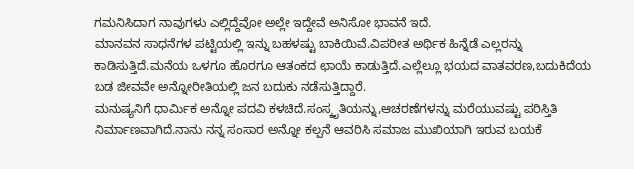ಗಮನಿಸಿದಾಗ ನಾವುಗಳು ಎಲ್ಲಿದ್ದೆವೋ ಅಲ್ಲೇ ಇದ್ದೇವೆ ಅನಿಸೋ ಭಾವನೆ ಇದೆ.
ಮಾನವನ ಸಾಧನೆಗಳ ಪಟ್ಟಿಯಲ್ಲಿ ಇನ್ನು ಬಹಳಷ್ಟು ಬಾಕಿಯಿವೆ.ವಿಪರೀತ ಅರ್ಥಿಕ ಹಿನ್ನೆಡೆ ಎಲ್ಲರನ್ನು ಕಾಡಿಸುತ್ತಿದೆ.ಮನೆಯ ಒಳಗೂ ಹೊರಗೂ ಆತಂಕದ ಛಾಯೆ ಕಾಡುತ್ತಿದೆ.ಎಲ್ಲೆಲ್ಲೂ ಭಯದ ವಾತವರಣ,ಬದುಕಿದೆಯ ಬಡ ಜೀವವೇ ಅನ್ನೋರೀತಿಯಲ್ಲಿ ಜನ ಬದುಕು ನಡೆಸುತ್ತಿದ್ದಾರೆ.
ಮನುಷ್ಯನಿಗೆ ಧಾರ್ಮಿಕ ಅನ್ನೋ ಪದವಿ ಕಳಚಿದೆ.ಸಂಸ್ಕೃತಿಯನ್ನು,ಆಚರಣೆಗಳನ್ನು ಮರೆಯುವಷ್ಟು ಪರಿಸ್ತಿತಿ ನಿರ್ಮಾಣವಾಗಿದೆ.ನಾನು ನನ್ನ ಸಂಸಾರ ಅನ್ನೋ ಕಲ್ಪನೆ ಆವರಿಸಿ ಸಮಾಜ ಮುಖಿಯಾಗಿ ಇರುವ ಬಯಕೆ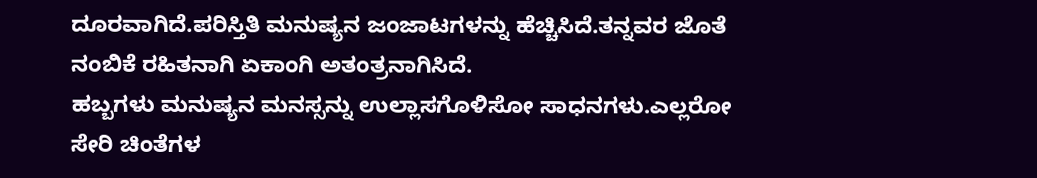ದೂರವಾಗಿದೆ.ಪರಿಸ್ತಿತಿ ಮನುಷ್ಯನ ಜಂಜಾಟಗಳನ್ನು ಹೆಚ್ಚಿಸಿದೆ.ತನ್ನವರ ಜೊತೆ ನಂಬಿಕೆ ರಹಿತನಾಗಿ ಏಕಾಂಗಿ ಅತಂತ್ರನಾಗಿಸಿದೆ.
ಹಬ್ಬಗಳು ಮನುಷ್ಯನ ಮನಸ್ಸನ್ನು ಉಲ್ಲಾಸಗೊಳಿಸೋ ಸಾಧನಗಳು.ಎಲ್ಲರೋ ಸೇರಿ ಚಿಂತೆಗಳ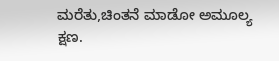ಮರೆತು,ಚಿಂತನೆ ಮಾಡೋ ಅಮೂಲ್ಯ ಕ್ಷಣ.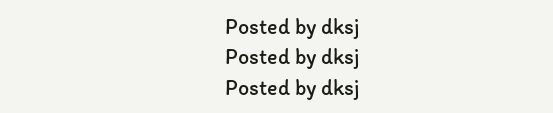Posted by dksj
Posted by dksj
Posted by dksj